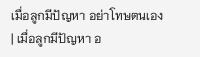เมื่อลูกมีปัญหา อย่าโทษตนเอง
| เมื่อลูกมีปัญหา อ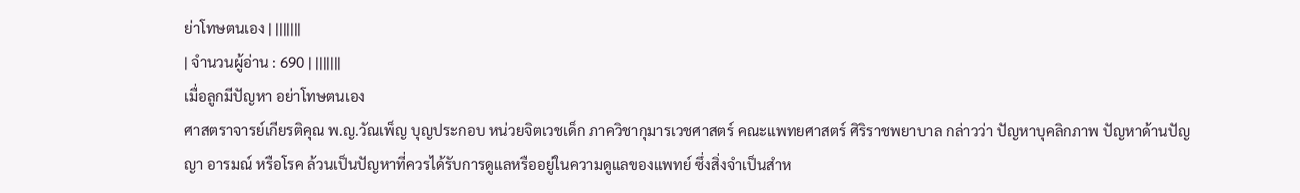ย่าโทษตนเอง | |||||||
| จำนวนผู้อ่าน : 690 | |||||||
เมื่อลูกมีปัญหา อย่าโทษตนเอง
ศาสตราจารย์เกียรติคุณ พ.ญ.วัณเพ็ญ บุญประกอบ หน่วยจิตเวชเด็ก ภาควิชากุมารเวชศาสตร์ คณะแพทยศาสตร์ ศิริราชพยาบาล กล่าวว่า ปัญหาบุคลิกภาพ ปัญหาด้านปัญญา อารมณ์ หรือโรค ล้วนเป็นปัญหาที่ควรได้รับการดูแลหรืออยู่ในความดูแลของแพทย์ ซึ่งสิ่งจำเป็นสำห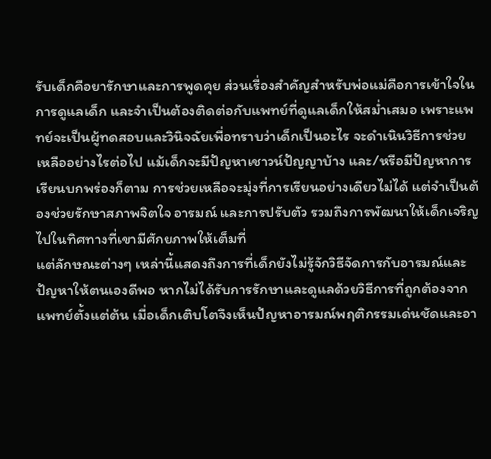รับเด็กคือยารักษาและการพูดคุย ส่วนเรื่องสำคัญสำหรับพ่อแม่คือการเข้าใจในการดูแลเด็ก และจำเป็นต้องติดต่อกับแพทย์ที่ดูแลเด็กให้สม่ำเสมอ เพราะแพทย์จะเป็นผู้ทดสอบและวินิจฉัยเพื่อทราบว่าเด็กเป็นอะไร จะดำเนินวิธีการช่วยเหลืออย่างไรต่อไป แม้เด็กจะมีปัญหาเชาวน์ปัญญาบ้าง และ/หรือมีปัญหาการเรียนบกพร่องก็ตาม การช่วยเหลือจะมุ่งที่การเรียนอย่างเดียวไม่ได้ แต่จำเป็นต้องช่วยรักษาสภาพจิตใจ อารมณ์ และการปรับตัว รวมถึงการพัฒนาให้เด็กเจริญไปในทิศทางที่เขามีศักยภาพให้เต็มที่
แต่ลักษณะต่างๆ เหล่านี้แสดงถึงการที่เด็กยังไม่รู้จักวิธีจัดการกับอารมณ์และปัญหาให้ตนเองดีพอ หากไม่ได้รับการรักษาและดูแลด้วยวิธีการที่ถูกต้องจากแพทย์ตั้งแต่ต้น เมื่อเด็กเติบโตจึงเห็นปัญหาอารมณ์พฤติกรรมเด่นชัดและอา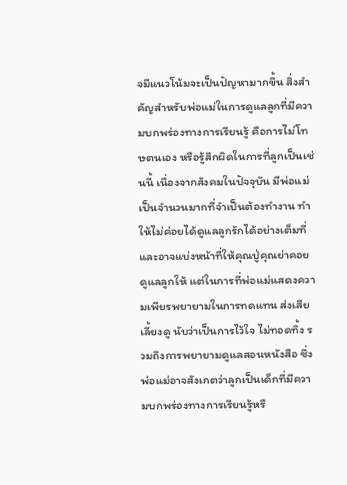จมีแนวโน้มจะเป็นปัญหามากขึ้น สิ่งสำคัญสำหรับพ่อแม่ในการดูแลลูกที่มีความบกพร่องทางการเรียนรู้ คือการไม่โทษตนเอง หรือรู้สึกผิดในการที่ลูกเป็นเช่นนี้ เนื่องจากสังคมในปัจจุบัน มีพ่อแม่เป็นจำนวนมากที่จำเป็นต้องทำงาน ทำให้ไม่ค่อยได้ดูแลลูกรักได้อย่างเต็มที่ และอาจแบ่งหน้าที่ให้คุณปู่คุณย่าคอยดูแลลูกให้ แต่ในการที่พ่อแม่แสดงความเพียรพยายามในการทดแทน ส่งเสีย เลี้ยงดู นับว่าเป็นการไว้ใจ ไม่ทอดทิ้ง รวมถึงการพยายามดูแลสอนหนังสือ ซึ่งพ่อแม่อาจสังเกตว่าลูกเป็นเด็กที่มีความบกพร่องทางการเรียนรู้หรื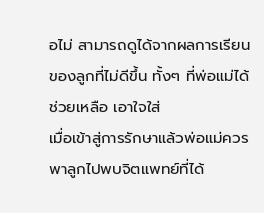อไม่ สามารถดูได้จากผลการเรียนของลูกที่ไม่ดีขึ้น ทั้งๆ ที่พ่อแม่ได้ช่วยเหลือ เอาใจใส่
เมื่อเข้าสู่การรักษาแล้วพ่อแม่ควรพาลูกไปพบจิตแพทย์ที่ได้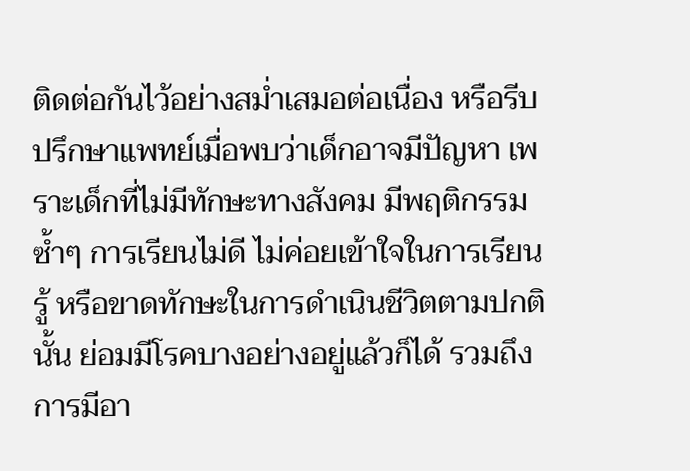ติดต่อกันไว้อย่างสม่ำเสมอต่อเนื่อง หรือรีบปรึกษาแพทย์เมื่อพบว่าเด็กอาจมีปัญหา เพราะเด็กที่ไม่มีทักษะทางสังคม มีพฤติกรรมซ้ำๆ การเรียนไม่ดี ไม่ค่อยเข้าใจในการเรียนรู้ หรือขาดทักษะในการดำเนินชีวิตตามปกตินั้น ย่อมมีโรคบางอย่างอยู่แล้วก็ได้ รวมถึงการมีอา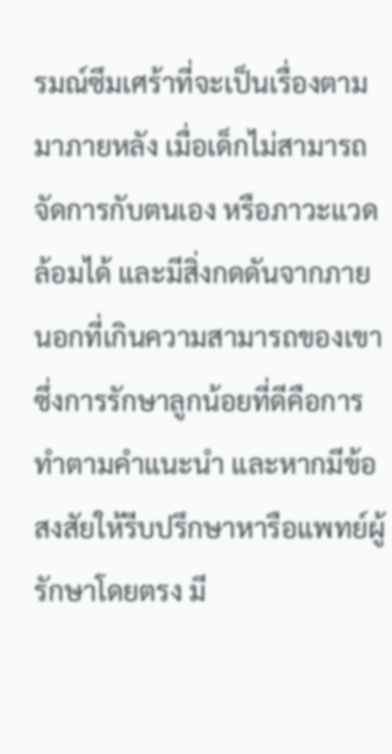รมณ์ซึมเศร้าที่จะเป็นเรื่องตามมาภายหลัง เมื่อเด็กไม่สามารถจัดการกับตนเอง หรือภาวะแวดล้อมได้ และมีสิ่งกดดันจากภายนอกที่เกินความสามารถของเขา ซึ่งการรักษาลูกน้อยที่ดีคือการทำตามคำแนะนำ และหากมีข้อสงสัยให้รีบปรึกษาหารือแพทย์ผู้รักษาโดยตรง มี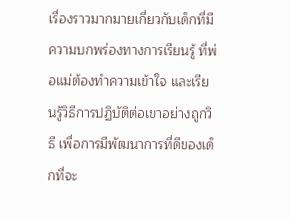เรื่องราวมากมายเกี่ยวกับเด็กที่มีความบกพร่องทางการเรียนรู้ ที่พ่อแม่ต้องทำความเข้าใจ และเรียนรู้วิธีการปฏิบัติต่อเขาอย่างถูกวิธี เพื่อการมีพัฒนาการที่ดีของเด็กที่จะ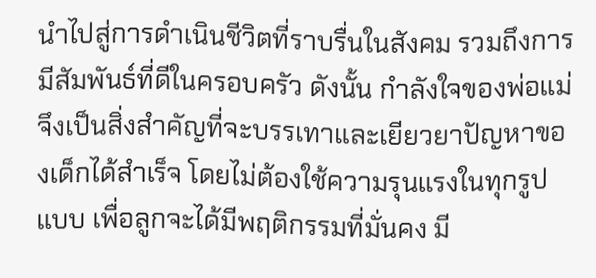นำไปสู่การดำเนินชีวิตที่ราบรื่นในสังคม รวมถึงการมีสัมพันธ์ที่ดีในครอบครัว ดังนั้น กำลังใจของพ่อแม่จึงเป็นสิ่งสำคัญที่จะบรรเทาและเยียวยาปัญหาของเด็กได้สำเร็จ โดยไม่ต้องใช้ความรุนแรงในทุกรูปแบบ เพื่อลูกจะได้มีพฤติกรรมที่มั่นคง มี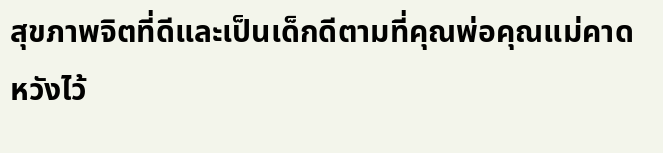สุขภาพจิตที่ดีและเป็นเด็กดีตามที่คุณพ่อคุณแม่คาดหวังไว้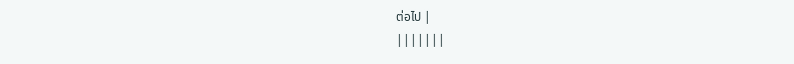ต่อไป |
|||||||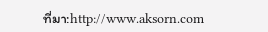ที่มา:http://www.aksorn.com